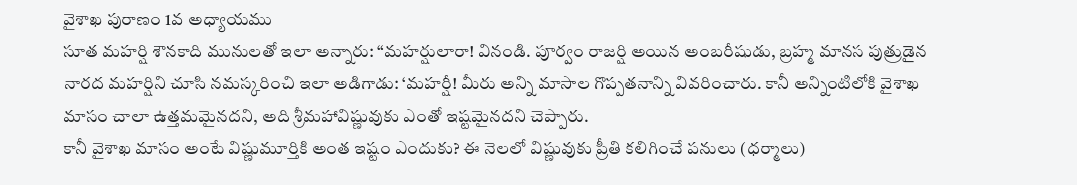వైశాఖ పురాణం 1వ అధ్యాయము
సూత మహర్షి శౌనకాది మునులతో ఇలా అన్నారు: “మహర్షులారా! వినండి. పూర్వం రాజర్షి అయిన అంబరీషుడు, బ్రహ్మ మానస పుత్రుడైన నారద మహర్షిని చూసి నమస్కరించి ఇలా అడిగాడు: ‘మహర్షీ! మీరు అన్ని మాసాల గొప్పతనాన్ని వివరించారు. కానీ అన్నింటిలోకి వైశాఖ మాసం చాలా ఉత్తమమైనదని, అది శ్రీమహావిష్ణువుకు ఎంతో ఇష్టమైనదని చెప్పారు.
కానీ వైశాఖ మాసం అంటే విష్ణుమూర్తికి అంత ఇష్టం ఎందుకు? ఈ నెలలో విష్ణువుకు ప్రీతి కలిగించే పనులు (ధర్మాలు)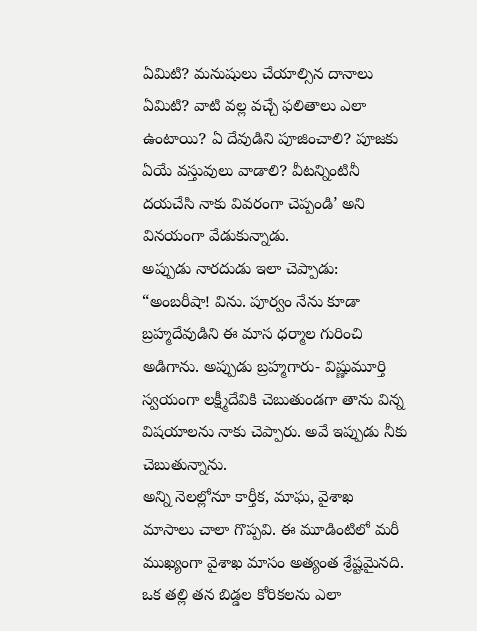ఏమిటి? మనుషులు చేయాల్సిన దానాలు ఏమిటి? వాటి వల్ల వచ్చే ఫలితాలు ఎలా ఉంటాయి? ఏ దేవుడిని పూజించాలి? పూజకు ఏయే వస్తువులు వాడాలి? వీటన్నింటినీ దయచేసి నాకు వివరంగా చెప్పండి’ అని వినయంగా వేడుకున్నాడు.
అప్పుడు నారదుడు ఇలా చెప్పాడు: “అంబరీషా! విను. పూర్వం నేను కూడా బ్రహ్మదేవుడిని ఈ మాస ధర్మాల గురించి అడిగాను. అప్పుడు బ్రహ్మగారు- విష్ణుమూర్తి స్వయంగా లక్ష్మీదేవికి చెబుతుండగా తాను విన్న విషయాలను నాకు చెప్పారు. అవే ఇప్పుడు నీకు చెబుతున్నాను.
అన్ని నెలల్లోనూ కార్తీక, మాఘ, వైశాఖ మాసాలు చాలా గొప్పవి. ఈ మూడింటిలో మరీ ముఖ్యంగా వైశాఖ మాసం అత్యంత శ్రేష్టమైనది. ఒక తల్లి తన బిడ్డల కోరికలను ఎలా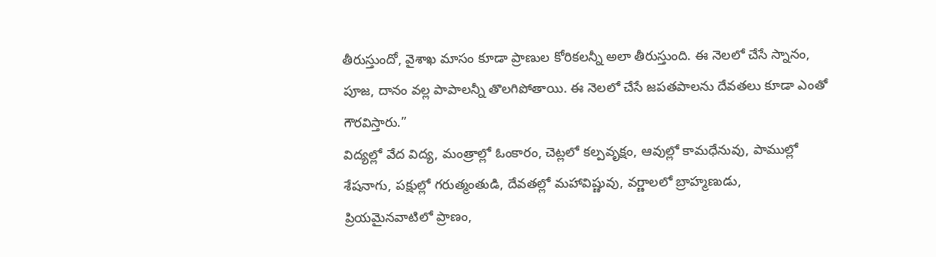తీరుస్తుందో, వైశాఖ మాసం కూడా ప్రాణుల కోరికలన్నీ అలా తీరుస్తుంది. ఈ నెలలో చేసే స్నానం, పూజ, దానం వల్ల పాపాలన్నీ తొలగిపోతాయి. ఈ నెలలో చేసే జపతపాలను దేవతలు కూడా ఎంతో గౌరవిస్తారు.”
విద్యల్లో వేద విద్య, మంత్రాల్లో ఓంకారం, చెట్లలో కల్పవృక్షం, ఆవుల్లో కామధేనువు, పాముల్లో శేషనాగు, పక్షుల్లో గరుత్మంతుడి, దేవతల్లో మహావిష్ణువు, వర్ణాలలో బ్రాహ్మణుడు, ప్రియమైనవాటిలో ప్రాణం,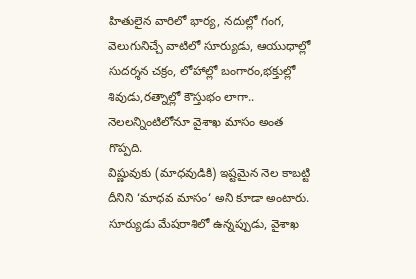హితులైన వారిలో భార్య, నదుల్లో గంగ, వెలుగునిచ్చే వాటిలో సూర్యుడు, ఆయుధాల్లో సుదర్శన చక్రం, లోహాల్లో బంగారం,భక్తుల్లో శివుడు,రత్నాల్లో కౌస్తుభం లాగా.. నెలలన్నింటిలోనూ వైశాఖ మాసం అంత గొప్పది.
విష్ణువుకు (మాధవుడికి) ఇష్టమైన నెల కాబట్టి దీనిని ‘మాధవ మాసం‘ అని కూడా అంటారు. సూర్యుడు మేషరాశిలో ఉన్నప్పుడు, వైశాఖ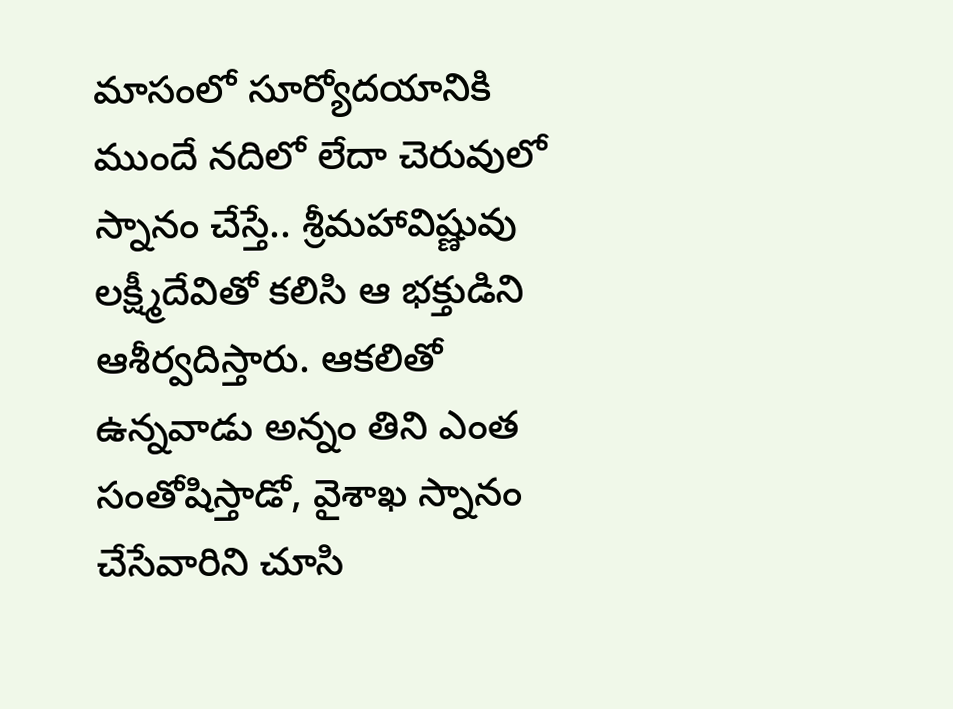మాసంలో సూర్యోదయానికి ముందే నదిలో లేదా చెరువులో స్నానం చేస్తే.. శ్రీమహావిష్ణువు లక్ష్మీదేవితో కలిసి ఆ భక్తుడిని ఆశీర్వదిస్తారు. ఆకలితో ఉన్నవాడు అన్నం తిని ఎంత సంతోషిస్తాడో, వైశాఖ స్నానం చేసేవారిని చూసి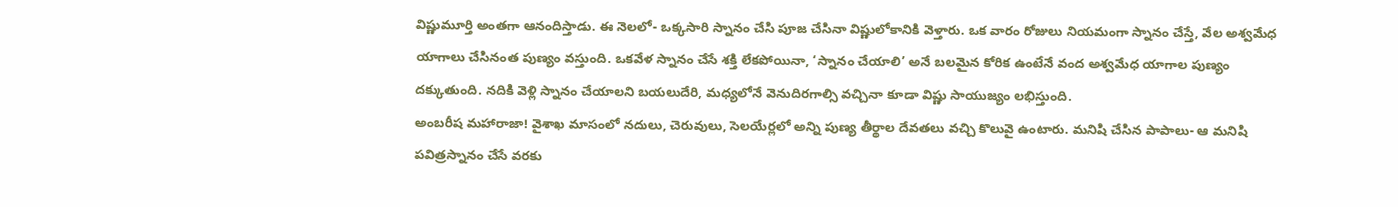విష్ణుమూర్తి అంతగా ఆనందిస్తాడు. ఈ నెలలో- ఒక్కసారి స్నానం చేసి పూజ చేసినా విష్ణులోకానికి వెళ్తారు. ఒక వారం రోజులు నియమంగా స్నానం చేస్తే, వేల అశ్వమేధ యాగాలు చేసినంత పుణ్యం వస్తుంది. ఒకవేళ స్నానం చేసే శక్తి లేకపోయినా, ‘స్నానం చేయాలి’ అనే బలమైన కోరిక ఉంటేనే వంద అశ్వమేధ యాగాల పుణ్యం దక్కుతుంది. నదికి వెళ్లి స్నానం చేయాలని బయలుదేరి, మధ్యలోనే వెనుదిరగాల్సి వచ్చినా కూడా విష్ణు సాయుజ్యం లభిస్తుంది.
అంబరీష మహారాజా! వైశాఖ మాసంలో నదులు, చెరువులు, సెలయేర్లలో అన్ని పుణ్య తీర్థాల దేవతలు వచ్చి కొలువై ఉంటారు. మనిషి చేసిన పాపాలు- ఆ మనిషి పవిత్రస్నానం చేసే వరకు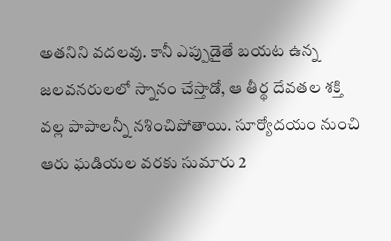అతనిని వదలవు. కానీ ఎప్పుడైతే బయట ఉన్న జలవనరులలో స్నానం చేస్తాడో, ఆ తీర్థ దేవతల శక్తి వల్ల పాపాలన్నీ నశించిపోతాయి. సూర్యోదయం నుంచి ఆరు ఘడియల వరకు సుమారు 2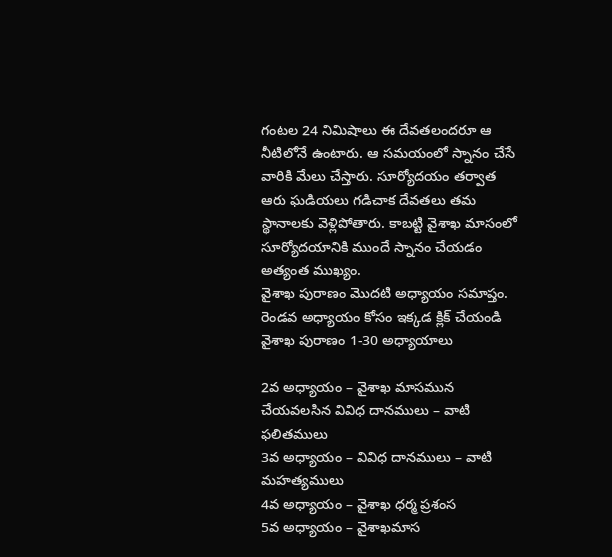గంటల 24 నిమిషాలు ఈ దేవతలందరూ ఆ నీటిలోనే ఉంటారు. ఆ సమయంలో స్నానం చేసే వారికి మేలు చేస్తారు. సూర్యోదయం తర్వాత ఆరు ఘడియలు గడిచాక దేవతలు తమ స్థానాలకు వెళ్లిపోతారు. కాబట్టి వైశాఖ మాసంలో సూర్యోదయానికి ముందే స్నానం చేయడం అత్యంత ముఖ్యం.
వైశాఖ పురాణం మొదటి అధ్యాయం సమాప్తం.
రెండవ అధ్యాయం కోసం ఇక్కడ క్లిక్ చేయండి
వైశాఖ పురాణం 1-30 అధ్యాయాలు

2వ అధ్యాయం – వైశాఖ మాసమున చేయవలసిన వివిధ దానములు – వాటి ఫలితములు
3వ అధ్యాయం – వివిధ దానములు – వాటి మహత్యములు
4వ అధ్యాయం – వైశాఖ ధర్మ ప్రశంస
5వ అధ్యాయం – వైశాఖమాస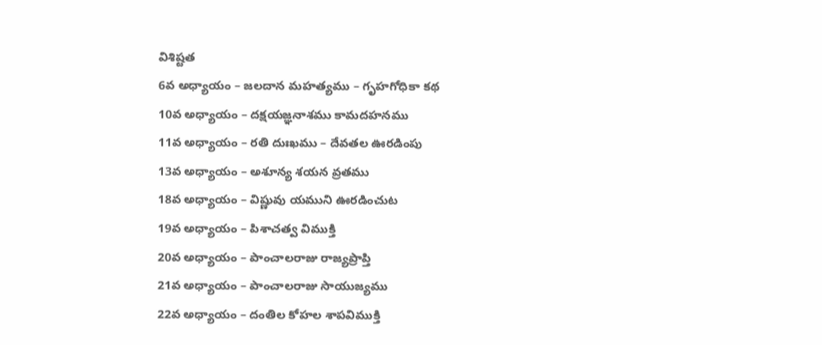విశిష్టత
6వ అధ్యాయం – జలదాన మహత్యము – గృహగోధికా కథ
10వ అధ్యాయం – దక్షయజ్ఞనాశము కామదహనము
11వ అధ్యాయం – రతి దుఃఖము – దేవతల ఊరడింపు
13వ అధ్యాయం – అశూన్య శయన వ్రతము
18వ అధ్యాయం – విష్ణువు యముని ఊరడించుట
19వ అధ్యాయం – పిశాచత్వ విముక్తి
20వ అధ్యాయం – పాంచాలరాజు రాజ్యప్రాప్తి
21వ అధ్యాయం – పాంచాలరాజు సాయుజ్యము
22వ అధ్యాయం – దంతిల కోహల శాపవిముక్తి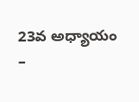23వ అధ్యాయం –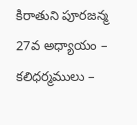కిరాతుని పూరజన్మ
27వ అధ్యాయం – కలిధర్మములు –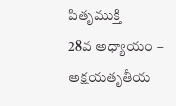పితృముక్తి
28వ అధ్యాయం – అక్షయతృతీయ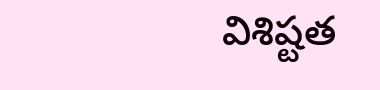విశిష్టత